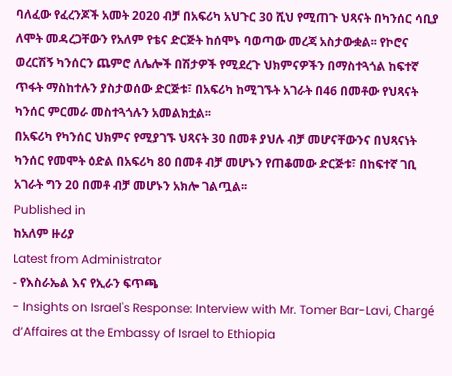ባለፈው የፈረንጆች አመት 2020 ብቻ በአፍሪካ አህጉር 30 ሺህ የሚጠጉ ህጻናት በካንሰር ሳቢያ ለሞት መዳረጋቸውን የአለም የቴና ድርጅት ከሰሞኑ ባወጣው መረጃ አስታውቋል፡፡ የኮሮና ወረርሽኝ ካንሰርን ጨምሮ ለሌሎች በሽታዎች የሚደረጉ ህክምናዎችን በማስተጓጎል ከፍተኛ ጥፋት ማስከተሉን ያስታወሰው ድርጅቱ፣ በአፍሪካ ከሚገኙት አገራት በ46 በመቶው የህጻናት ካንሰር ምርመራ መስተጓጎሉን አመልክቷል፡፡
በአፍሪካ የካንሰር ህክምና የሚያገኙ ህጻናት 30 በመቶ ያህሉ ብቻ መሆናቸውንና በህጻናነት ካንሰር የመሞት ዕድል በአፍሪካ 80 በመቶ ብቻ መሆኑን የጠቆመው ድርጅቱ፣ በከፍተኛ ገቢ አገራት ግን 20 በመቶ ብቻ መሆኑን አክሎ ገልጧል፡፡
Published in
ከአለም ዙሪያ
Latest from Administrator
- የእስራኤል እና የኢራን ፍጥጫ
- Insights on Israel's Response: Interview with Mr. Tomer Bar-Lavi, Chargé d’Affaires at the Embassy of Israel to Ethiopia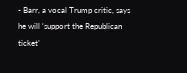- Barr, a vocal Trump critic, says he will ‘support the Republican ticket’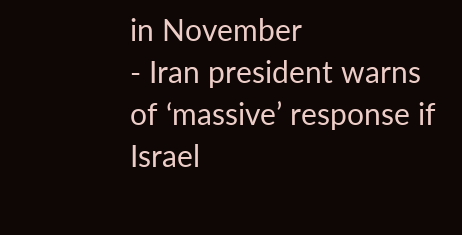in November
- Iran president warns of ‘massive’ response if Israel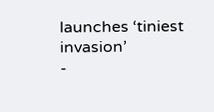launches ‘tiniest invasion’
-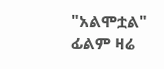"አልሞቷል" ፊልም ዛሬ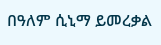በዓለም ሲኒማ ይመረቃል